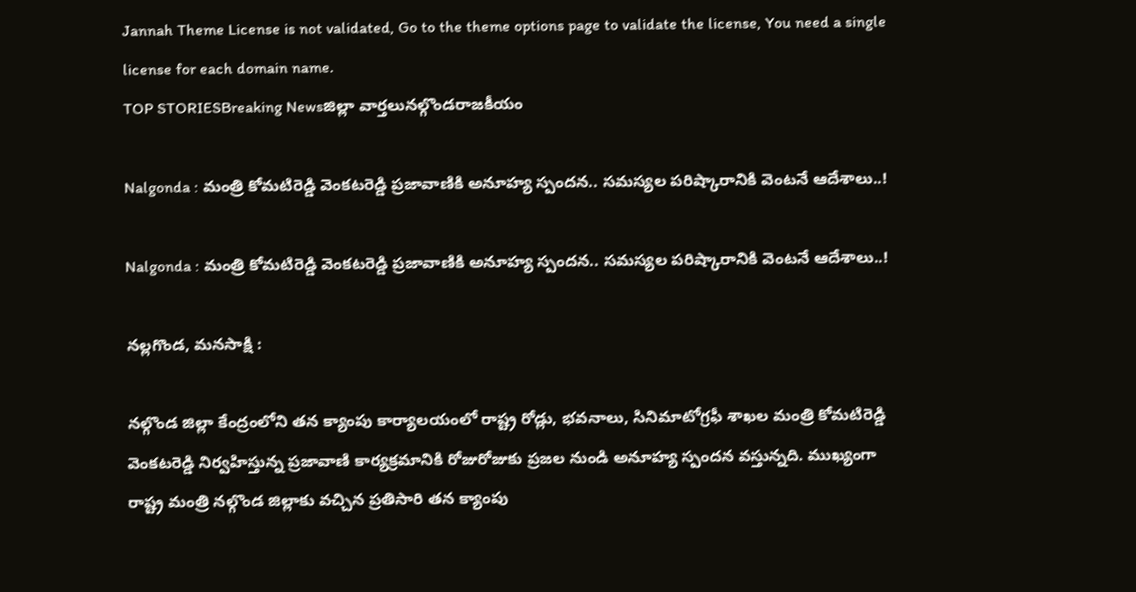Jannah Theme License is not validated, Go to the theme options page to validate the license, You need a single license for each domain name.
TOP STORIESBreaking Newsజిల్లా వార్తలునల్గొండరాజకీయం

Nalgonda : మంత్రి కోమటిరెడ్డి వెంకటరెడ్డి ప్రజావాణికి అనూహ్య స్పందన.. సమస్యల పరిష్కారానికి వెంటనే ఆదేశాలు..!

Nalgonda : మంత్రి కోమటిరెడ్డి వెంకటరెడ్డి ప్రజావాణికి అనూహ్య స్పందన.. సమస్యల పరిష్కారానికి వెంటనే ఆదేశాలు..!

నల్లగొండ, మనసాక్షి :

నల్గొండ జిల్లా కేంద్రంలోని తన క్యాంపు కార్యాలయంలో రాష్ట్ర రోడ్లు, భవనాలు, సినిమాటోగ్రఫీ శాఖల మంత్రి కోమటిరెడ్డి వెంకటరెడ్డి నిర్వహిస్తున్న ప్రజావాణి కార్యక్రమానికి రోజురోజుకు ప్రజల నుండి అనూహ్య స్పందన వస్తున్నది. ముఖ్యంగా రాష్ట్ర మంత్రి నల్గొండ జిల్లాకు వచ్చిన ప్రతిసారి తన క్యాంపు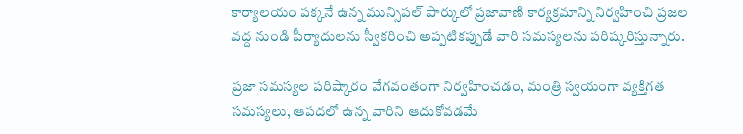కార్యాలయం పక్కనే ఉన్న మున్సిపల్ పార్కులో ప్రజావాణి కార్యక్రమాన్ని నిర్వహించి ప్రజల వద్ద నుండి పీర్యాదులను స్వీకరించి అప్పటికప్పుడే వారి సమస్యలను పరిష్కరిస్తున్నారు.

ప్రజా సమస్యల పరిష్కారం వేగవంతంగా నిర్వహించడం, మంత్రి స్వయంగా వ్యక్తిగత సమస్యలు, ఆపదలో ఉన్న వారిని ఆదుకోవడమే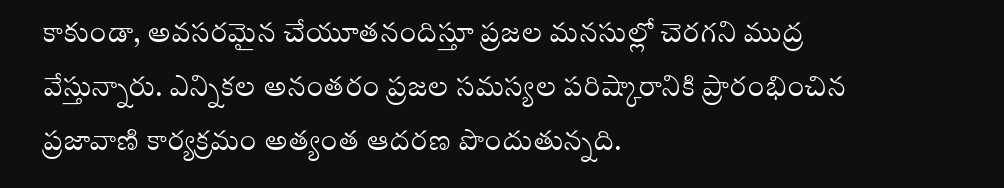కాకుండా, అవసరమైన చేయూతనందిస్తూ ప్రజల మనసుల్లో చెరగని ముద్ర వేస్తున్నారు. ఎన్నికల అనంతరం ప్రజల సమస్యల పరిష్కారానికి ప్రారంభించిన ప్రజావాణి కార్యక్రమం అత్యంత ఆదరణ పొందుతున్నది.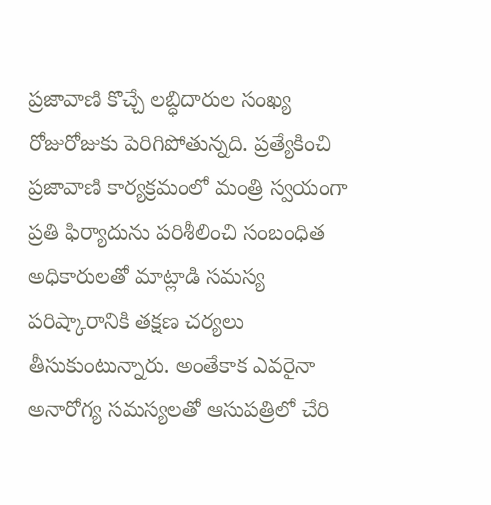ప్రజావాణి కొచ్చే లబ్ధిదారుల సంఖ్య రోజురోజుకు పెరిగిపోతున్నది. ప్రత్యేకించి ప్రజావాణి కార్యక్రమంలో మంత్రి స్వయంగా ప్రతి ఫిర్యాదును పరిశీలించి సంబంధిత అధికారులతో మాట్లాడి సమస్య పరిష్కారానికి తక్షణ చర్యలు తీసుకుంటున్నారు. అంతేకాక ఎవరైనా అనారోగ్య సమస్యలతో ఆసుపత్రిలో చేరి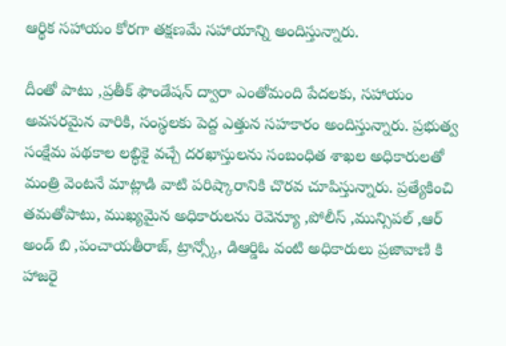ఆర్థిక సహాయం కోరగా తక్షణమే సహాయాన్ని అందిస్తున్నారు.

దీంతో పాటు ,ప్రతీక్ ఫౌండేషన్ ద్వారా ఎంతోమంది పేదలకు, సహాయం అవసరమైన వారికి, సంస్థలకు పెద్ద ఎత్తున సహకారం అందిస్తున్నారు. ప్రభుత్వ సంక్షేమ పథకాల లబ్ధికై వచ్చే దరఖాస్తులను సంబంధిత శాఖల అధికారులతో మంత్రి వెంటనే మాట్లాడి వాటి పరిష్కారానికి చొరవ చూపిస్తున్నారు. ప్రత్యేకించి తమతోపాటు, ముఖ్యమైన అధికారులను రెవెన్యూ ,పోలీస్ ,మున్సిపల్ ,ఆర్ అండ్ బి ,పంచాయతీరాజ్, ట్రాన్స్కో, డిఆర్డిఓ వంటి అధికారులు ప్రజావాణి కి హాజరై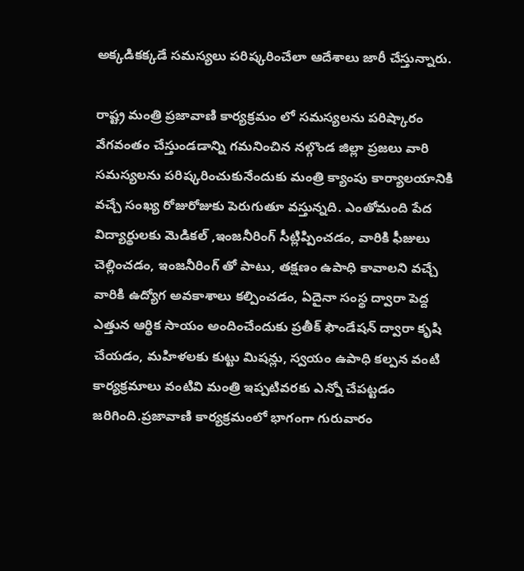అక్కడికక్కడే సమస్యలు పరిష్కరించేలా ఆదేశాలు జారీ చేస్తున్నారు.

రాష్ట్ర మంత్రి ప్రజావాణి కార్యక్రమం లో సమస్యలను పరిష్కారం వేగవంతం చేస్తుండడాన్ని గమనించిన నల్గొండ జిల్లా ప్రజలు వారి సమస్యలను పరిష్కరించుకునేందుకు మంత్రి క్యాంపు కార్యాలయానికి వచ్చే సంఖ్య రోజురోజుకు పెరుగుతూ వస్తున్నది. ఎంతోమంది పేద విద్యార్థులకు మెడికల్ ,ఇంజనీరింగ్ సీట్లిప్పించడం, వారికి ఫీజులు చెల్లించడం, ఇంజనీరింగ్ తో పాటు, తక్షణం ఉపాధి కావాలని వచ్చే వారికి ఉద్యోగ అవకాశాలు కల్పించడం, ఏదైనా సంస్థ ద్వారా పెద్ద ఎత్తున ఆర్థిక సాయం అందించేందుకు ప్రతీక్ ఫౌండేషన్ ద్వారా కృషి చేయడం, మహిళలకు కుట్టు మిషన్లు, స్వయం ఉపాధి కల్పన వంటి కార్యక్రమాలు వంటివి మంత్రి ఇప్పటివరకు ఎన్నో చేపట్టడం జరిగింది.ప్రజావాణి కార్యక్రమంలో భాగంగా గురువారం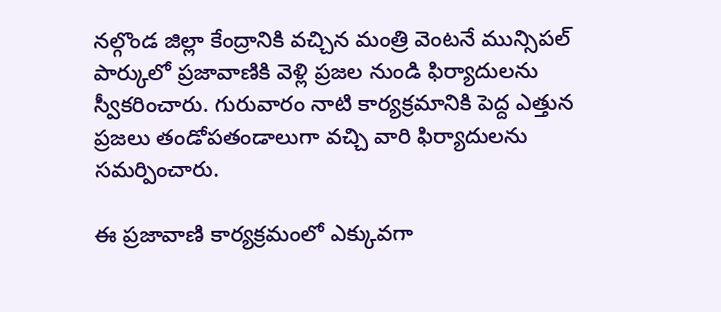నల్గొండ జిల్లా కేంద్రానికి వచ్చిన మంత్రి వెంటనే మున్సిపల్ పార్కులో ప్రజావాణికి వెళ్లి ప్రజల నుండి ఫిర్యాదులను స్వీకరించారు. గురువారం నాటి కార్యక్రమానికి పెద్ద ఎత్తున ప్రజలు తండోపతండాలుగా వచ్చి వారి ఫిర్యాదులను సమర్పించారు.

ఈ ప్రజావాణి కార్యక్రమంలో ఎక్కువగా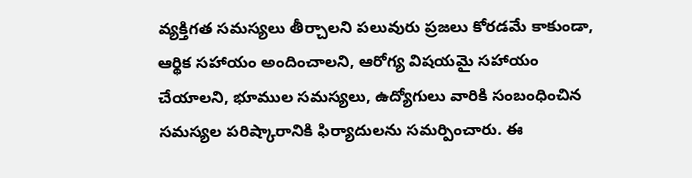వ్యక్తిగత సమస్యలు తీర్చాలని పలువురు ప్రజలు కోరడమే కాకుండా, ఆర్థిక సహాయం అందించాలని, ఆరోగ్య విషయమై సహాయం చేయాలని, భూముల సమస్యలు, ఉద్యోగులు వారికి సంబంధించిన సమస్యల పరిష్కారానికి ఫిర్యాదులను సమర్పించారు. ఈ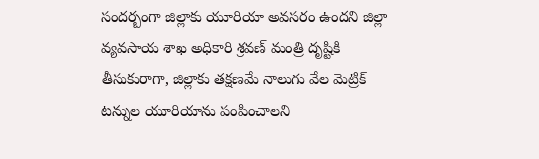సందర్బంగా జిల్లాకు యూరియా అవసరం ఉందని జిల్లా వ్యవసాయ శాఖ అధికారి శ్రవణ్ మంత్రి దృష్టికి తీసుకురాగా, జిల్లాకు తక్షణమే నాలుగు వేల మెట్రిక్ టన్నుల యూరియాను పంపించాలని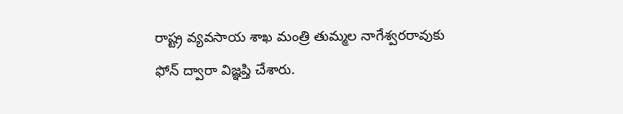రాష్ట్ర వ్యవసాయ శాఖ మంత్రి తుమ్మల నాగేశ్వరరావుకు ఫోన్ ద్వారా విజ్ఞప్తి చేశారు.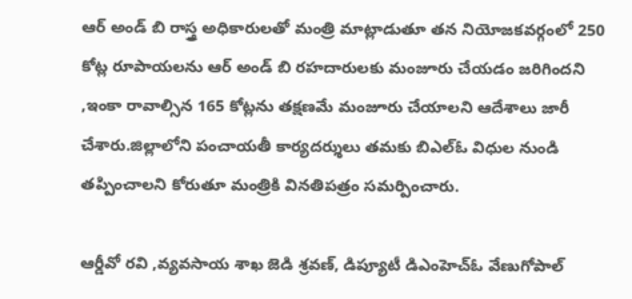ఆర్ అండ్ బి రాస్త్ర అధికారులతో మంత్రి మాట్లాడుతూ తన నియోజకవర్గంలో 250 కోట్ల రూపాయలను ఆర్ అండ్ బి రహదారులకు మంజూరు చేయడం జరిగిందని ,ఇంకా రావాల్సిన 165 కోట్లను తక్షణమే మంజూరు చేయాలని ఆదేశాలు జారీ చేశారు.జిల్లాలోని పంచాయతీ కార్యదర్శులు తమకు బిఎల్ఓ విధుల నుండి తప్పించాలని కోరుతూ మంత్రికి వినతిపత్రం సమర్పించారు.

ఆర్డీవో రవి ,వ్యవసాయ శాఖ జెడి శ్రవణ్, డిప్యూటీ డిఎంహెచ్ఓ వేణుగోపాల్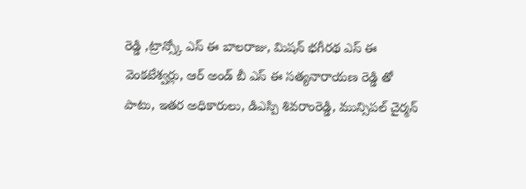రెడ్డి ,ట్రాన్స్కో ఎస్ ఈ బాలరాజు, మిషన్ భగీరథ ఎస్ ఈ వెంకటేశ్వర్లు, ఆర్ అండ్ బీ ఎస్ ఈ సత్యనారాయణ రెడ్డి తో పాటు, ఇతర అధికారులు, డిఎస్పి శివరాంరెడ్డి, మున్సిపల్ చైర్మన్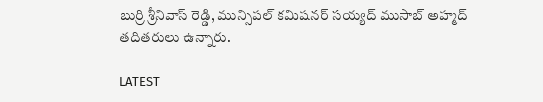బుర్రి శ్రీనివాస్ రెడ్డి, మున్సిపల్ కమిషనర్ సయ్యద్ ముసాబ్ అహ్మద్ తదితరులు ఉన్నారు.

LATEST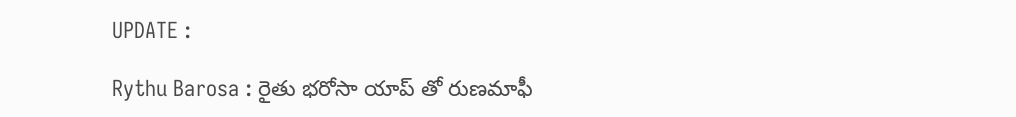UPDATE :

Rythu Barosa : రైతు భరోసా యాప్ తో రుణమాఫీ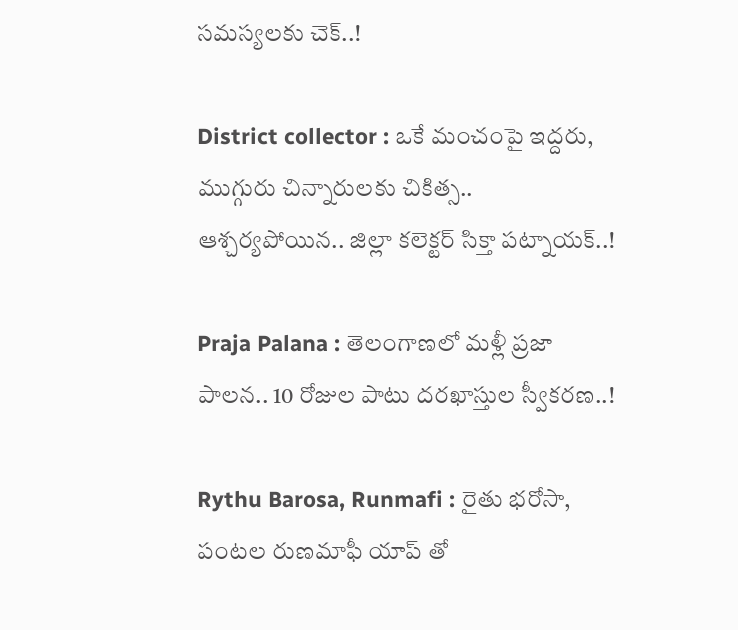సమస్యలకు చెక్..!

District collector : ఒకే మంచంపై ఇద్దరు, ముగ్గురు చిన్నారులకు చికిత్స.. ఆశ్చర్యపోయిన.. జిల్లా కలెక్టర్ సిక్తా పట్నాయక్..!

Praja Palana : తెలంగాణలో మళ్లీ ప్రజా పాలన.. 10 రోజుల పాటు దరఖాస్తుల స్వీకరణ..!

Rythu Barosa, Runmafi : రైతు భరోసా, పంటల రుణమాఫీ యాప్ తో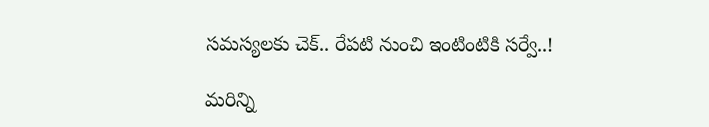సమస్యలకు చెక్.. రేపటి నుంచి ఇంటింటికి సర్వే..!

మరిన్ని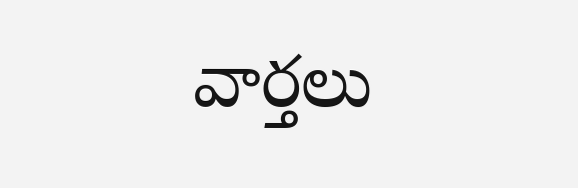వార్తలు